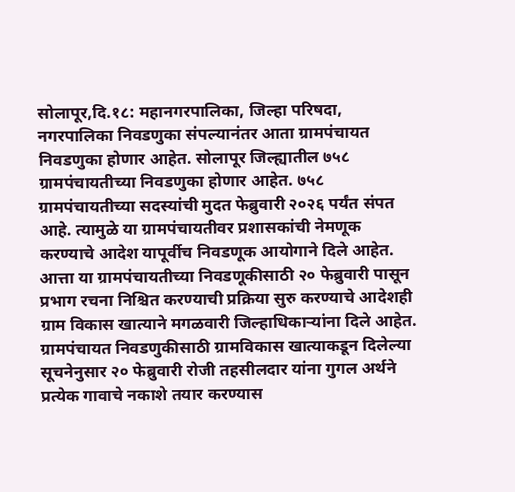सोलापूर,दि.१८: महानगरपालिका, जिल्हा परिषदा, नगरपालिका निवडणुका संपल्यानंतर आता ग्रामपंचायत निवडणुका होणार आहेत. सोलापूर जिल्ह्यातील ७५८ ग्रामपंचायतीच्या निवडणुका होणार आहेत. ७५८ ग्रामपंचायतीच्या सदस्यांची मुदत फेब्रुवारी २०२६ पर्यंत संपत आहे. त्यामुळे या ग्रामपंचायतीवर प्रशासकांची नेमणूक करण्याचे आदेश यापूर्वीच निवडणूक आयोगाने दिले आहेत. आत्ता या ग्रामपंचायतीच्या निवडणूकीसाठी २० फेब्रुवारी पासून प्रभाग रचना निश्चित करण्याची प्रक्रिया सुरु करण्याचे आदेशही ग्राम विकास खात्याने मगळवारी जिल्हाधिकाऱ्यांना दिले आहेत.
ग्रामपंचायत निवडणुकीसाठी ग्रामविकास खात्याकडून दिलेल्या सूचनेनुसार २० फेब्रुवारी रोजी तहसीलदार यांना गुगल अर्थने प्रत्येक गावाचे नकाशे तयार करण्यास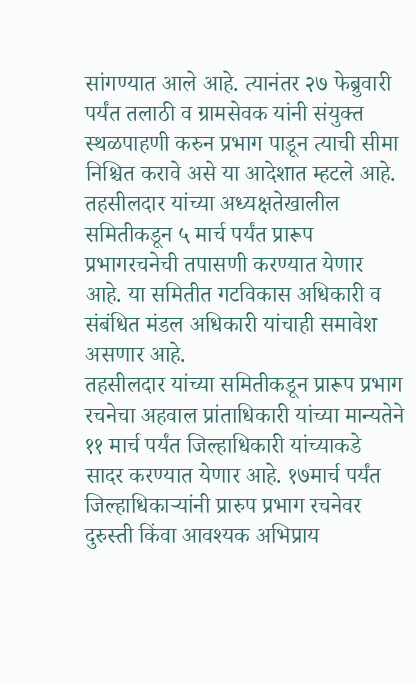सांगण्यात आले आहे. त्यानंतर २७ फेब्रुवारी पर्यंत तलाठी व ग्रामसेवक यांनी संयुक्त स्थळपाहणी करुन प्रभाग पाडून त्याची सीमा निश्चित करावे असे या आदेशात म्हटले आहे.
तहसीलदार यांच्या अध्यक्षतेखालील समितीकडून ५ मार्च पर्यंत प्रारूप प्रभागरचनेची तपासणी करण्यात येणार आहे. या समितीत गटविकास अधिकारी व संबंधित मंडल अधिकारी यांचाही समावेश असणार आहे.
तहसीलदार यांच्या समितीकडून प्रारूप प्रभाग रचनेचा अहवाल प्रांताधिकारी यांच्या मान्यतेने ११ मार्च पर्यंत जिल्हाधिकारी यांच्याकडे सादर करण्यात येणार आहे. १७मार्च पर्यंत जिल्हाधिकाऱ्यांनी प्रारुप प्रभाग रचनेवर दुरुस्ती किंवा आवश्यक अभिप्राय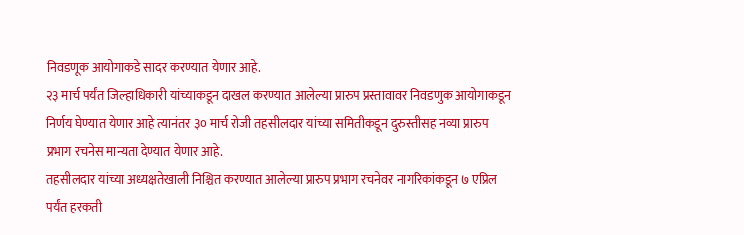निवडणूक आयोगाकडे सादर करण्यात येणार आहे.
२३ मार्च पर्यंत जिल्हाधिकारी यांच्याकडून दाखल करण्यात आलेल्या प्रारुप प्रस्तावावर निवडणुक आयोगाकडून निर्णय घेण्यात येणार आहे त्यानंतर ३० मार्च रोजी तहसीलदार यांच्या समितीकडून दुरुस्तीसह नव्या प्रारुप प्रभाग रचनेस मान्यता देण्यात येणार आहे.
तहसीलदार यांच्या अध्यक्षतेखाली निश्चित करण्यात आलेल्या प्रारुप प्रभाग रचनेवर नागरिकांकडून ७ एप्रिल पर्यंत हरकती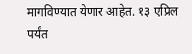मागविण्यात येणार आहेत. १३ एप्रिल पर्यंत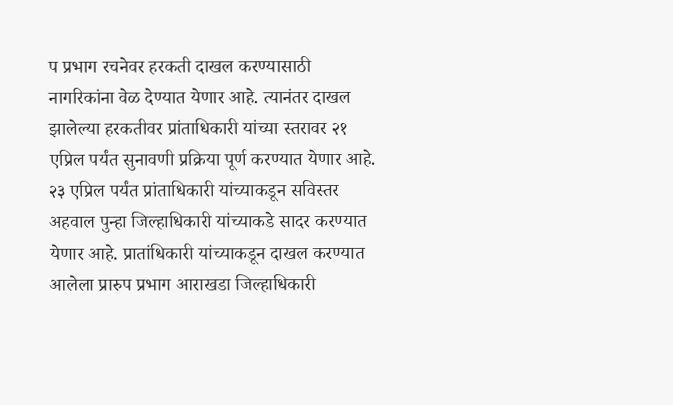प प्रभाग रचनेवर हरकती दाखल करण्यासाठी नागरिकांना वेळ देण्यात येणार आहे. त्यानंतर दाखल झालेल्या हरकतीवर प्रांताधिकारी यांच्या स्तरावर २१ एप्रिल पर्यंत सुनावणी प्रक्रिया पूर्ण करण्यात येणार आहे.
२३ एप्रिल पर्यंत प्रांताधिकारी यांच्याकडून सविस्तर अहवाल पुन्हा जिल्हाधिकारी यांच्याकडे सादर करण्यात येणार आहे. प्रातांधिकारी यांच्याकडून दाखल करण्यात आलेला प्रारुप प्रभाग आराखडा जिल्हाधिकारी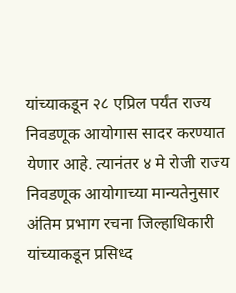यांच्याकडून २८ एप्रिल पर्यंत राज्य निवडणूक आयोगास सादर करण्यात येणार आहे. त्यानंतर ४ मे रोजी राज्य निवडणूक आयोगाच्या मान्यतेनुसार अंतिम प्रभाग रचना जिल्हाधिकारी यांच्याकडून प्रसिध्द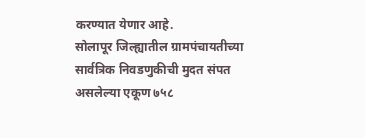करण्यात येणार आहे.
सोलापूर जिल्ह्यातील ग्रामपंचायतीच्या सार्वत्रिक निवडणुकीची मुदत संपत असलेल्या एकूण ७५८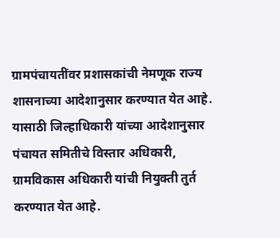ग्रामपंचायतींवर प्रशासकांची नेमणूक राज्य शासनाच्या आदेशानुसार करण्यात येत आहे. यासाठी जिल्हाधिकारी यांच्या आदेशानुसार पंचायत समितीचे विस्तार अधिकारी, ग्रामविकास अधिकारी यांची नियुक्ती तुर्त करण्यात येत आहे.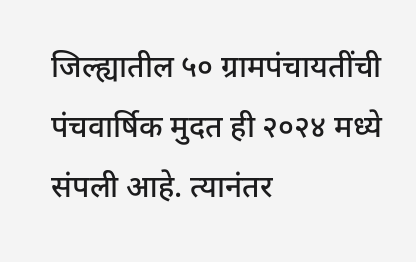जिल्ह्यातील ५० ग्रामपंचायतींची पंचवार्षिक मुदत ही २०२४ मध्ये संपली आहे. त्यानंतर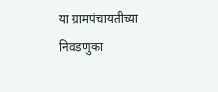या ग्रामपंचायतीच्या निवडणुका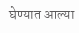घेण्यात आल्या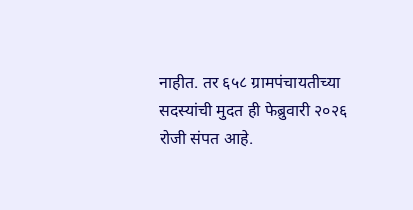नाहीत. तर ६५८ ग्रामपंचायतीच्या सदस्यांची मुदत ही फेब्रुवारी २०२६ रोजी संपत आहे.